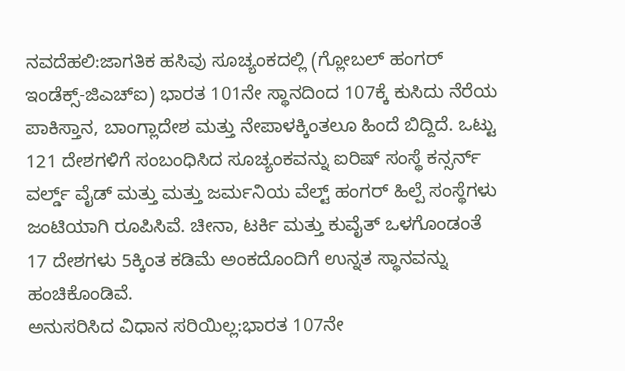ನವದೆಹಲಿ:ಜಾಗತಿಕ ಹಸಿವು ಸೂಚ್ಯಂಕದಲ್ಲಿ (ಗ್ಲೋಬಲ್ ಹಂಗರ್ ಇಂಡೆಕ್ಸ್-ಜಿಎಚ್ಐ) ಭಾರತ 101ನೇ ಸ್ಥಾನದಿಂದ 107ಕ್ಕೆ ಕುಸಿದು ನೆರೆಯ ಪಾಕಿಸ್ತಾನ, ಬಾಂಗ್ಲಾದೇಶ ಮತ್ತು ನೇಪಾಳಕ್ಕಿಂತಲೂ ಹಿಂದೆ ಬಿದ್ದಿದೆ. ಒಟ್ಟು 121 ದೇಶಗಳಿಗೆ ಸಂಬಂಧಿಸಿದ ಸೂಚ್ಯಂಕವನ್ನು ಐರಿಷ್ ಸಂಸ್ಥೆ ಕನ್ಸರ್ನ್ ವರ್ಲ್ಡ್ ವೈಡ್ ಮತ್ತು ಮತ್ತು ಜರ್ಮನಿಯ ವೆಲ್ಟ್ ಹಂಗರ್ ಹಿಲ್ಪೆ ಸಂಸ್ಥೆಗಳು ಜಂಟಿಯಾಗಿ ರೂಪಿಸಿವೆ. ಚೀನಾ, ಟರ್ಕಿ ಮತ್ತು ಕುವೈತ್ ಒಳಗೊಂಡಂತೆ 17 ದೇಶಗಳು 5ಕ್ಕಿಂತ ಕಡಿಮೆ ಅಂಕದೊಂದಿಗೆ ಉನ್ನತ ಸ್ಥಾನವನ್ನು ಹಂಚಿಕೊಂಡಿವೆ.
ಅನುಸರಿಸಿದ ವಿಧಾನ ಸರಿಯಿಲ್ಲ:ಭಾರತ 107ನೇ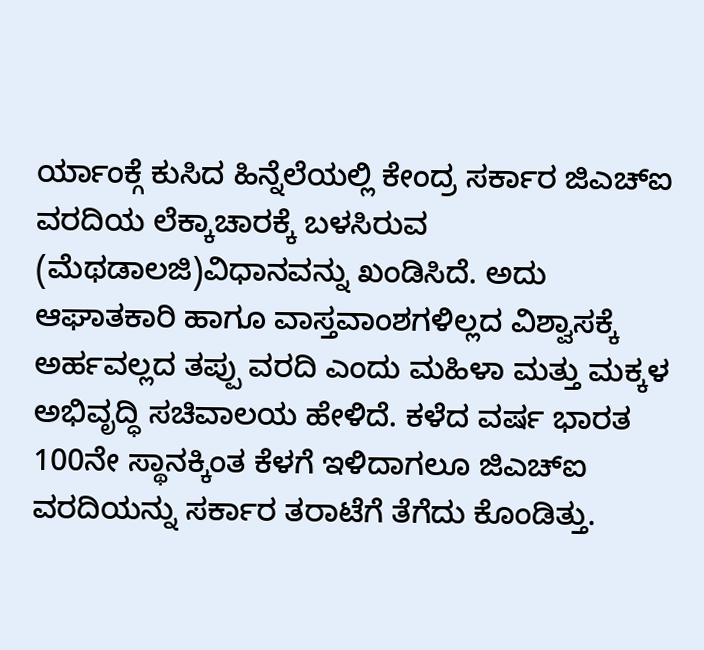ರ್ಯಾಂಕ್ಗೆ ಕುಸಿದ ಹಿನ್ನೆಲೆಯಲ್ಲಿ ಕೇಂದ್ರ ಸರ್ಕಾರ ಜಿಎಚ್ಐ ವರದಿಯ ಲೆಕ್ಕಾಚಾರಕ್ಕೆ ಬಳಸಿರುವ (ಮೆಥಡಾಲಜಿ)ವಿಧಾನವನ್ನು ಖಂಡಿಸಿದೆ. ಅದು ಆಘಾತಕಾರಿ ಹಾಗೂ ವಾಸ್ತವಾಂಶಗಳಿಲ್ಲದ ವಿಶ್ವಾಸಕ್ಕೆ ಅರ್ಹವಲ್ಲದ ತಪ್ಪು ವರದಿ ಎಂದು ಮಹಿಳಾ ಮತ್ತು ಮಕ್ಕಳ ಅಭಿವೃದ್ಧಿ ಸಚಿವಾಲಯ ಹೇಳಿದೆ. ಕಳೆದ ವರ್ಷ ಭಾರತ 100ನೇ ಸ್ಥಾನಕ್ಕಿಂತ ಕೆಳಗೆ ಇಳಿದಾಗಲೂ ಜಿಎಚ್ಐ ವರದಿಯನ್ನು ಸರ್ಕಾರ ತರಾಟೆಗೆ ತೆಗೆದು ಕೊಂಡಿತ್ತು.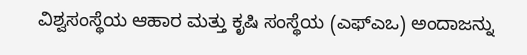ವಿಶ್ವಸಂಸ್ಥೆಯ ಆಹಾರ ಮತ್ತು ಕೃಷಿ ಸಂಸ್ಥೆಯ (ಎಫ್ಎಒ) ಅಂದಾಜನ್ನು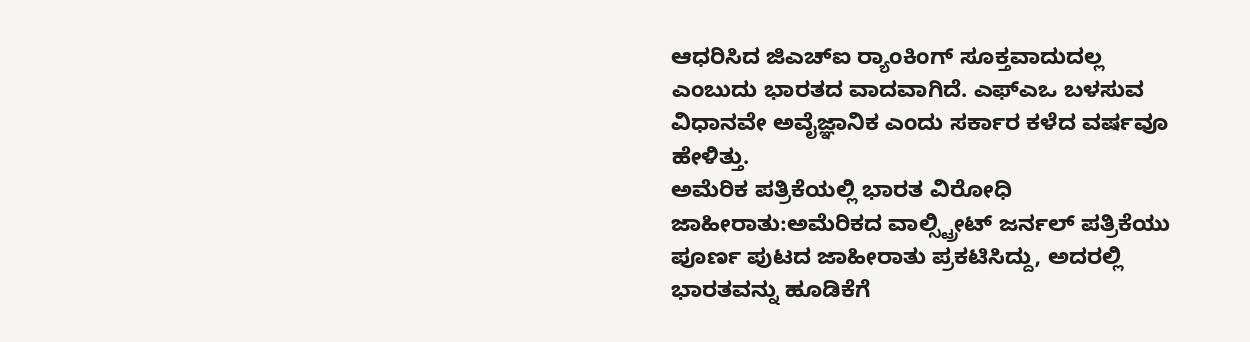ಆಧರಿಸಿದ ಜಿಎಚ್ಐ ರ‍್ಯಾಂಕಿಂಗ್ ಸೂಕ್ತವಾದುದಲ್ಲ ಎಂಬುದು ಭಾರತದ ವಾದವಾಗಿದೆ. ಎಫ್ಎಒ ಬಳಸುವ ವಿಧಾನವೇ ಅವೈಜ್ಞಾನಿಕ ಎಂದು ಸರ್ಕಾರ ಕಳೆದ ವರ್ಷವೂ ಹೇಳಿತ್ತು.
ಅಮೆರಿಕ ಪತ್ರಿಕೆಯಲ್ಲಿ ಭಾರತ ವಿರೋಧಿ ಜಾಹೀರಾತು:ಅಮೆರಿಕದ ವಾಲ್ಸ್ಟ್ರೀಟ್ ಜರ್ನಲ್ ಪತ್ರಿಕೆಯು ಪೂರ್ಣ ಪುಟದ ಜಾಹೀರಾತು ಪ್ರಕಟಿಸಿದ್ದು, ಅದರಲ್ಲಿ ಭಾರತವನ್ನು ಹೂಡಿಕೆಗೆ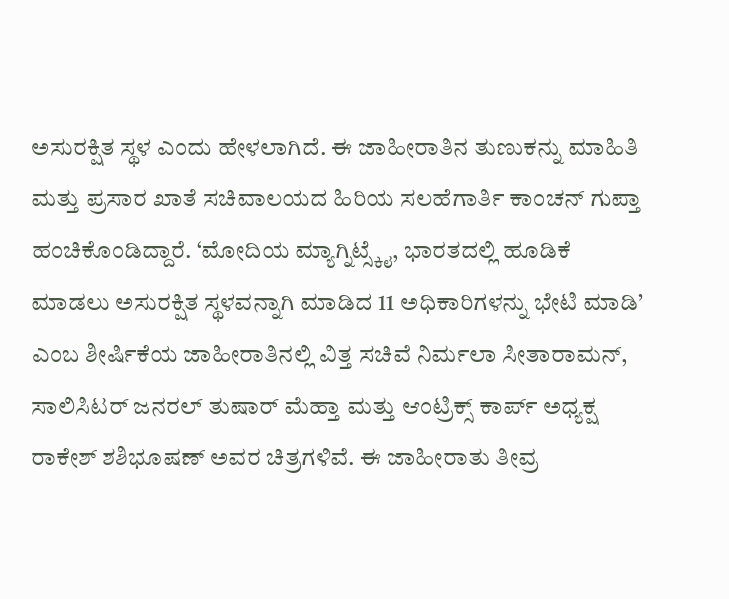ಅಸುರಕ್ಷಿತ ಸ್ಥಳ ಎಂದು ಹೇಳಲಾಗಿದೆ. ಈ ಜಾಹೀರಾತಿನ ತುಣುಕನ್ನು ಮಾಹಿತಿ ಮತ್ತು ಪ್ರಸಾರ ಖಾತೆ ಸಚಿವಾಲಯದ ಹಿರಿಯ ಸಲಹೆಗಾರ್ತಿ ಕಾಂಚನ್ ಗುಪ್ತಾ ಹಂಚಿಕೊಂಡಿದ್ದಾರೆ. ‘ಮೋದಿಯ ಮ್ಯಾಗ್ನಿಟ್ಸ್ಕೈ, ಭಾರತದಲ್ಲಿ ಹೂಡಿಕೆ ಮಾಡಲು ಅಸುರಕ್ಷಿತ ಸ್ಥಳವನ್ನಾಗಿ ಮಾಡಿದ 11 ಅಧಿಕಾರಿಗಳನ್ನು ಭೇಟಿ ಮಾಡಿ’ ಎಂಬ ಶೀರ್ಷಿಕೆಯ ಜಾಹೀರಾತಿನಲ್ಲಿ ವಿತ್ತ ಸಚಿವೆ ನಿರ್ಮಲಾ ಸೀತಾರಾಮನ್, ಸಾಲಿಸಿಟರ್ ಜನರಲ್ ತುಷಾರ್ ಮೆಹ್ತಾ ಮತ್ತು ಆಂಟ್ರಿಕ್ಸ್ ಕಾರ್ಪ್ ಅಧ್ಯಕ್ಷ ರಾಕೇಶ್ ಶಶಿಭೂಷಣ್ ಅವರ ಚಿತ್ರಗಳಿವೆ. ಈ ಜಾಹೀರಾತು ತೀವ್ರ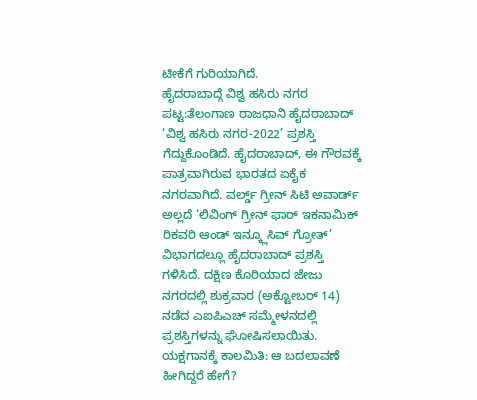ಟೀಕೆಗೆ ಗುರಿಯಾಗಿದೆ.
ಹೈದರಾಬಾದ್ಗೆ ವಿಶ್ವ ಹಸಿರು ನಗರ ಪಟ್ಟ:ತೆಲಂಗಾಣ ರಾಜಧಾನಿ ಹೈದರಾಬಾದ್ ‘ವಿಶ್ವ ಹಸಿರು ನಗರ-2022’ ಪ್ರಶಸ್ತಿ ಗೆದ್ದುಕೊಂಡಿದೆ. ಹೈದರಾಬಾದ್, ಈ ಗೌರವಕ್ಕೆ ಪಾತ್ರವಾಗಿರುವ ಭಾರತದ ಏಕೈಕ ನಗರವಾಗಿದೆ. ವರ್ಲ್ಡ್ ಗ್ರೀನ್ ಸಿಟಿ ಅವಾರ್ಡ್ ಅಲ್ಲದೆ ‘ಲಿವಿಂಗ್ ಗ್ರೀನ್ ಫಾರ್ ಇಕನಾಮಿಕ್ ರಿಕವರಿ ಆಂಡ್ ಇನ್ಕ್ಲೂಸಿವ್ ಗ್ರೋತ್’ ವಿಭಾಗದಲ್ಲೂ ಹೈದರಾಬಾದ್ ಪ್ರಶಸ್ತಿ ಗಳಿಸಿದೆ. ದಕ್ಷಿಣ ಕೊರಿಯಾದ ಜೇಜು ನಗರದಲ್ಲಿ ಶುಕ್ರವಾರ (ಅಕ್ಟೋಬರ್ 14) ನಡೆದ ಎಐಪಿಎಚ್ ಸಮ್ಮೇಳನದಲ್ಲಿ ಪ್ರಶಸ್ತಿಗಳನ್ನು ಘೋಷಿಸಲಾಯಿತು.
ಯಕ್ಷಗಾನಕ್ಕೆ ಕಾಲಮಿತಿ: ಆ ಬದಲಾವಣೆ ಹೀಗಿದ್ದರೆ ಹೇಗೆ?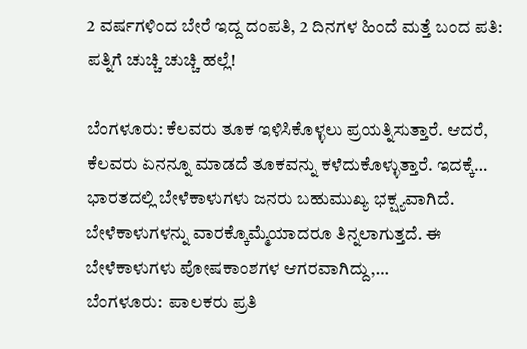2 ವರ್ಷಗಳಿಂದ ಬೇರೆ ಇದ್ದ ದಂಪತಿ, 2 ದಿನಗಳ ಹಿಂದೆ ಮತ್ತೆ ಬಂದ ಪತಿ: ಪತ್ನಿಗೆ ಚುಚ್ಚಿ ಚುಚ್ಚಿ ಹಲ್ಲೆ!

ಬೆಂಗಳೂರು: ಕೆಲವರು ತೂಕ ಇಳಿಸಿಕೊಳ್ಳಲು ಪ್ರಯತ್ನಿಸುತ್ತಾರೆ. ಆದರೆ, ಕೆಲವರು ಏನನ್ನೂ ಮಾಡದೆ ತೂಕವನ್ನು ಕಳೆದುಕೊಳ್ಳುತ್ತಾರೆ. ಇದಕ್ಕೆ…
ಭಾರತದಲ್ಲಿ ಬೇಳೆಕಾಳುಗಳು ಜನರು ಬಹುಮುಖ್ಯ ಭಕ್ಷ್ಯವಾಗಿದೆ. ಬೇಳೆಕಾಳುಗಳನ್ನು ವಾರಕ್ಕೊಮ್ಮೆಯಾದರೂ ತಿನ್ನಲಾಗುತ್ತದೆ. ಈ ಬೇಳೆಕಾಳುಗಳು ಪೋಷಕಾಂಶಗಳ ಆಗರವಾಗಿದ್ದು,…
ಬೆಂಗಳೂರು:  ಪಾಲಕರು ಪ್ರತಿ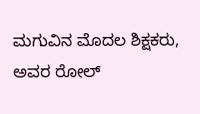ಮಗುವಿನ ಮೊದಲ ಶಿಕ್ಷಕರು, ಅವರ ರೋಲ್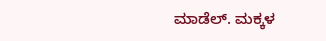ಮಾಡೆಲ್. ಮಕ್ಕಳ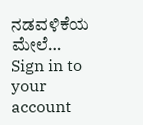ನಡವಳಿಕೆಯ ಮೇಲೆ…
Sign in to your account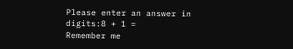Please enter an answer in digits:8 + 1 =
Remember me